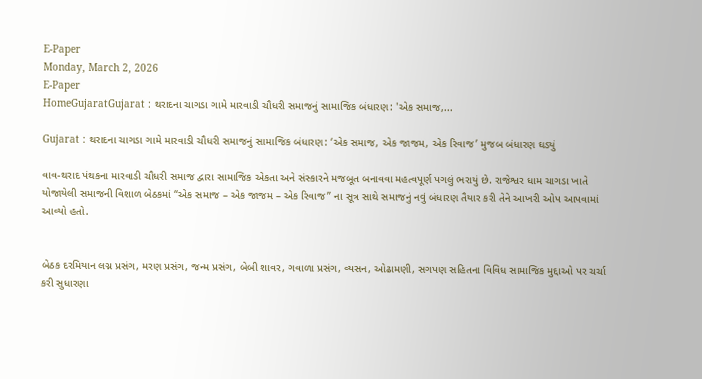E-Paper
Monday, March 2, 2026
E-Paper
HomeGujaratGujarat : થરાદના ચાગડા ગામે મારવાડી ચૌધરી સમાજનું સામાજિક બંધારણ: 'એક સમાજ,...

Gujarat : થરાદના ચાગડા ગામે મારવાડી ચૌધરી સમાજનું સામાજિક બંધારણ: ‘એક સમાજ, એક જાજમ, એક રિવાજ’ મુજબ બંધારણ ઘડ્યું

વાવ-થરાદ પંથકના મારવાડી ચૌધરી સમાજ દ્વારા સામાજિક એકતા અને સંસ્કારને મજબૂત બનાવવા મહત્વપૂર્ણ પગલું ભરાયું છે. રાજેશ્વર ધામ ચાગડા ખાતે યોજાયેલી સમાજની વિશાળ બેઠકમાં “એક સમાજ – એક જાજમ – એક રિવાજ” ના સૂત્ર સાથે સમાજનું નવું બંધારણ તૈયાર કરી તેને આખરી ઓપ આપવામાં આવ્યો હતો.


બેઠક દરમિયાન લગ્ન પ્રસંગ, મરણ પ્રસંગ, જન્મ પ્રસંગ, બેબી શાવર, ગવાળા પ્રસંગ, વ્યસન, ઓઢામણી, સગપણ સહિતના વિવિધ સામાજિક મુદ્દાઓ પર ચર્ચા કરી સુધારણા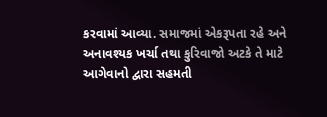કરવામાં આવ્યા. સમાજમાં એકરૂપતા રહે અને અનાવશ્યક ખર્ચા તથા કુરિવાજો અટકે તે માટે આગેવાનો દ્વારા સહમતી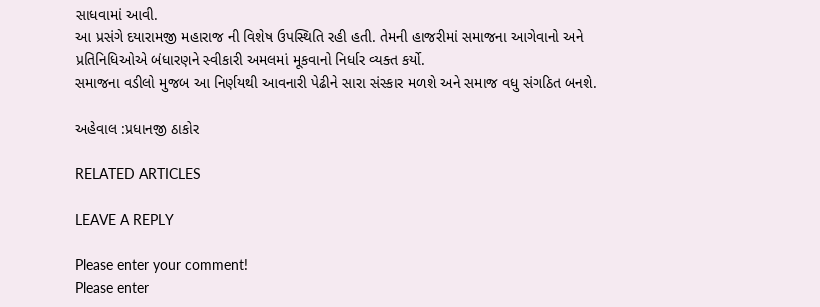સાધવામાં આવી.
આ પ્રસંગે દયારામજી મહારાજ ની વિશેષ ઉપસ્થિતિ રહી હતી. તેમની હાજરીમાં સમાજના આગેવાનો અને પ્રતિનિધિઓએ બંધારણને સ્વીકારી અમલમાં મૂકવાનો નિર્ધાર વ્યક્ત કર્યો.
સમાજના વડીલો મુજબ આ નિર્ણયથી આવનારી પેઢીને સારા સંસ્કાર મળશે અને સમાજ વધુ સંગઠિત બનશે.

અહેવાલ :પ્રધાનજી ઠાકોર

RELATED ARTICLES

LEAVE A REPLY

Please enter your comment!
Please enter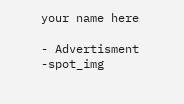your name here

- Advertisment -spot_img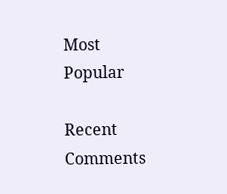Most Popular

Recent Comments